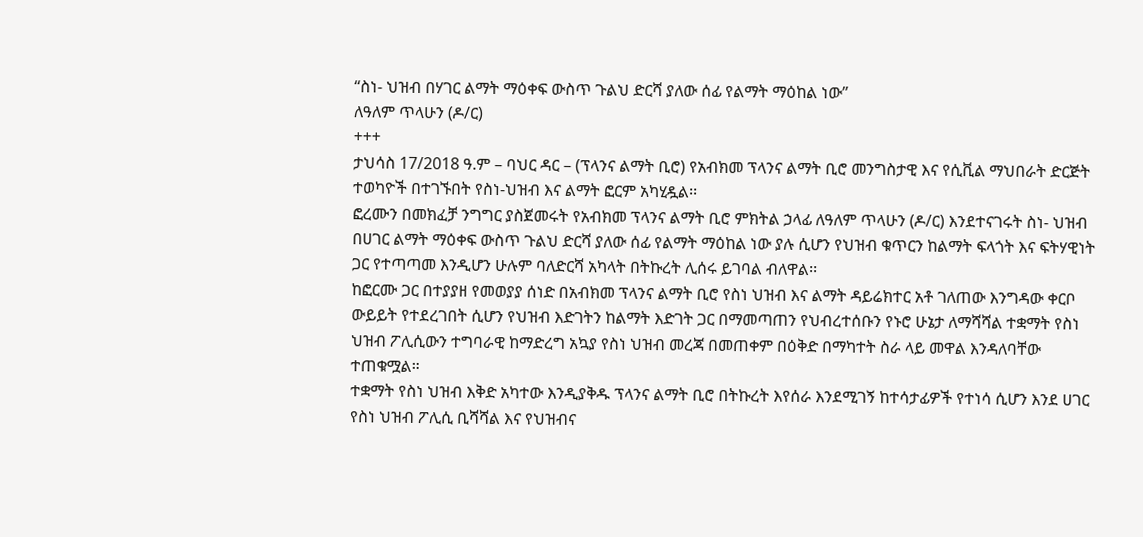“ስነ- ህዝብ በሃገር ልማት ማዕቀፍ ውስጥ ጉልህ ድርሻ ያለው ሰፊ የልማት ማዕከል ነው”
ለዓለም ጥላሁን (ዶ/ር)
+++
ታህሳስ 17/2018 ዓ.ም – ባህር ዳር – (ፕላንና ልማት ቢሮ) የአብክመ ፕላንና ልማት ቢሮ መንግስታዊ እና የሲቪል ማህበራት ድርጅት ተወካዮች በተገኙበት የስነ-ህዝብ እና ልማት ፎርም አካሂዷል፡፡
ፎረሙን በመክፈቻ ንግግር ያስጀመሩት የአብክመ ፕላንና ልማት ቢሮ ምክትል ኃላፊ ለዓለም ጥላሁን (ዶ/ር) እንደተናገሩት ስነ- ህዝብ በሀገር ልማት ማዕቀፍ ውስጥ ጉልህ ድርሻ ያለው ሰፊ የልማት ማዕከል ነው ያሉ ሲሆን የህዝብ ቁጥርን ከልማት ፍላጎት እና ፍትሃዊነት ጋር የተጣጣመ እንዲሆን ሁሉም ባለድርሻ አካላት በትኩረት ሊሰሩ ይገባል ብለዋል፡፡
ከፎርሙ ጋር በተያያዘ የመወያያ ሰነድ በአብክመ ፕላንና ልማት ቢሮ የስነ ህዝብ እና ልማት ዳይሬክተር አቶ ገለጠው እንግዳው ቀርቦ ውይይት የተደረገበት ሲሆን የህዝብ እድገትን ከልማት እድገት ጋር በማመጣጠን የህብረተሰቡን የኑሮ ሁኔታ ለማሻሻል ተቋማት የስነ ህዝብ ፖሊሲውን ተግባራዊ ከማድረግ አኳያ የስነ ህዝብ መረጃ በመጠቀም በዕቅድ በማካተት ስራ ላይ መዋል እንዳለባቸው ተጠቁሟል።
ተቋማት የስነ ህዝብ እቅድ አካተው እንዲያቅዱ ፕላንና ልማት ቢሮ በትኩረት እየሰራ እንደሚገኝ ከተሳታፊዎች የተነሳ ሲሆን እንደ ሀገር የስነ ህዝብ ፖሊሲ ቢሻሻል እና የህዝብና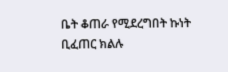ቤት ቆጠራ የሚደረግበት ኩነት ቢፈጠር ክልሉ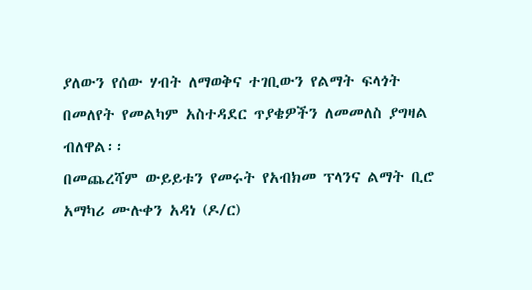ያለውን የሰው ሃብት ለማወቅና ተገቢውን የልማት ፍላጎት በመለየት የመልካም አስተዳደር ጥያቄዎችን ለመመለስ ያግዛል ብለዋል፡፡
በመጨረሻም ውይይቱን የመሩት የአብክመ ፕላንና ልማት ቢሮ አማካሪ ሙሉቀን አዳነ (ዶ/ር)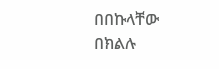በበኩላቸው በክልሉ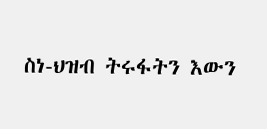ስነ-ህዝብ ትሩፋትን እውን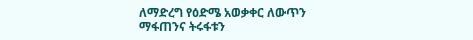ለማድረግ የዕድሜ አወቃቀር ለውጥን ማፋጠንና ትሩፋቱን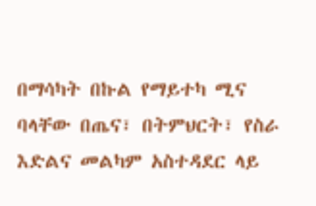በማሳካት በኩል የማይተካ ሚና ባላቸው በጤና፣ በትምህርት፣ የስራ እድልና መልካም አስተዳደር ላይ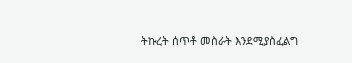ትኩረት ሰጥቶ መስራት እንደሚያስፈልግ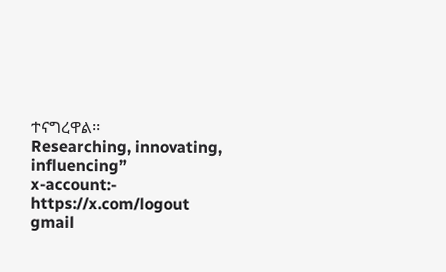ተናግረዋል፡፡
Researching, innovating, influencing”
x-account:- https://x.com/logout
gmail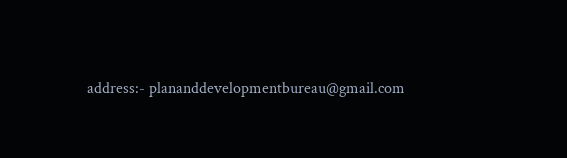address:- plananddevelopmentbureau@gmail.com